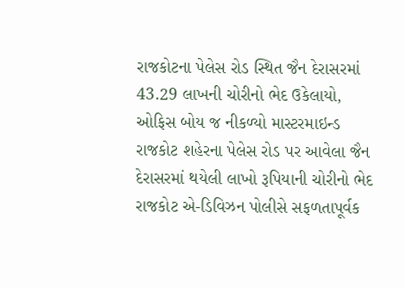રાજકોટના પેલેસ રોડ સ્થિત જૈન દેરાસરમાં 43.29 લાખની ચોરીનો ભેદ ઉકેલાયો, ઓફિસ બોય જ નીકળ્યો માસ્ટરમાઇન્ડ
રાજકોટ શહેરના પેલેસ રોડ પર આવેલા જૈન દેરાસરમાં થયેલી લાખો રૂપિયાની ચોરીનો ભેદ રાજકોટ એ-ડિવિઝન પોલીસે સફળતાપૂર્વક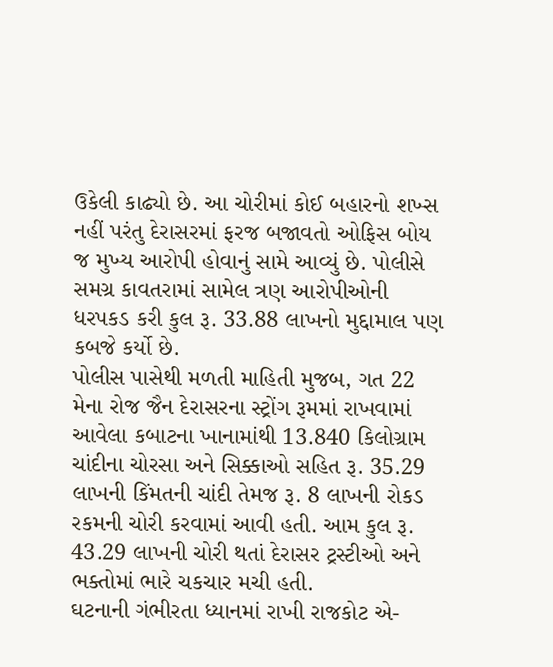ઉકેલી કાઢ્યો છે. આ ચોરીમાં કોઈ બહારનો શખ્સ નહીં પરંતુ દેરાસરમાં ફરજ બજાવતો ઓફિસ બોય જ મુખ્ય આરોપી હોવાનું સામે આવ્યું છે. પોલીસે સમગ્ર કાવતરામાં સામેલ ત્રણ આરોપીઓની ધરપકડ કરી કુલ રૂ. 33.88 લાખનો મુદ્દામાલ પણ કબજે કર્યો છે.
પોલીસ પાસેથી મળતી માહિતી મુજબ, ગત 22 મેના રોજ જૈન દેરાસરના સ્ટ્રોંગ રૂમમાં રાખવામાં આવેલા કબાટના ખાનામાંથી 13.840 કિલોગ્રામ ચાંદીના ચોરસા અને સિક્કાઓ સહિત રૂ. 35.29 લાખની કિંમતની ચાંદી તેમજ રૂ. 8 લાખની રોકડ રકમની ચોરી કરવામાં આવી હતી. આમ કુલ રૂ. 43.29 લાખની ચોરી થતાં દેરાસર ટ્રસ્ટીઓ અને ભક્તોમાં ભારે ચકચાર મચી હતી.
ઘટનાની ગંભીરતા ધ્યાનમાં રાખી રાજકોટ એ-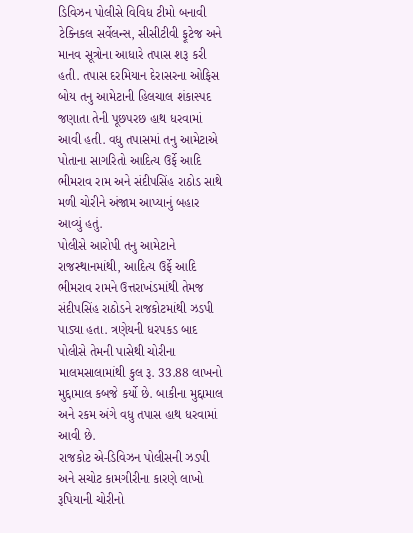ડિવિઝન પોલીસે વિવિધ ટીમો બનાવી ટેક્નિકલ સર્વેલન્સ, સીસીટીવી ફૂટેજ અને માનવ સૂત્રોના આધારે તપાસ શરૂ કરી હતી. તપાસ દરમિયાન દેરાસરના ઓફિસ બોય તનુ આમેટાની હિલચાલ શંકાસ્પદ જણાતા તેની પૂછપરછ હાથ ધરવામાં આવી હતી. વધુ તપાસમાં તનુ આમેટાએ પોતાના સાગરિતો આદિત્ય ઉર્ફે આદિ ભીમરાવ રામ અને સંદીપસિંહ રાઠોડ સાથે મળી ચોરીને અંજામ આપ્યાનું બહાર આવ્યું હતું.
પોલીસે આરોપી તનુ આમેટાને રાજસ્થાનમાંથી, આદિત્ય ઉર્ફે આદિ ભીમરાવ રામને ઉત્તરાખંડમાંથી તેમજ સંદીપસિંહ રાઠોડને રાજકોટમાંથી ઝડપી પાડ્યા હતા. ત્રણેયની ધરપકડ બાદ પોલીસે તેમની પાસેથી ચોરીના માલમસાલામાંથી કુલ રૂ. 33.88 લાખનો મુદ્દામાલ કબજે કર્યો છે. બાકીના મુદ્દામાલ અને રકમ અંગે વધુ તપાસ હાથ ધરવામાં આવી છે.
રાજકોટ એ-ડિવિઝન પોલીસની ઝડપી અને સચોટ કામગીરીના કારણે લાખો રૂપિયાની ચોરીનો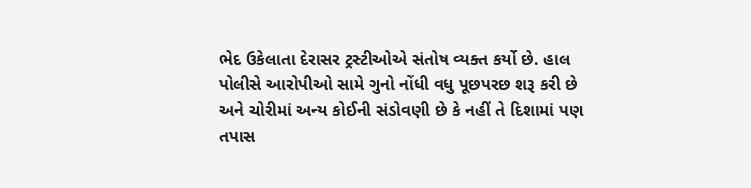ભેદ ઉકેલાતા દેરાસર ટ્રસ્ટીઓએ સંતોષ વ્યક્ત કર્યો છે. હાલ પોલીસે આરોપીઓ સામે ગુનો નોંધી વધુ પૂછપરછ શરૂ કરી છે અને ચોરીમાં અન્ય કોઈની સંડોવણી છે કે નહીં તે દિશામાં પણ તપાસ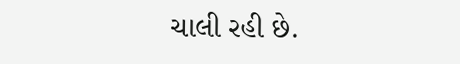ચાલી રહી છે.